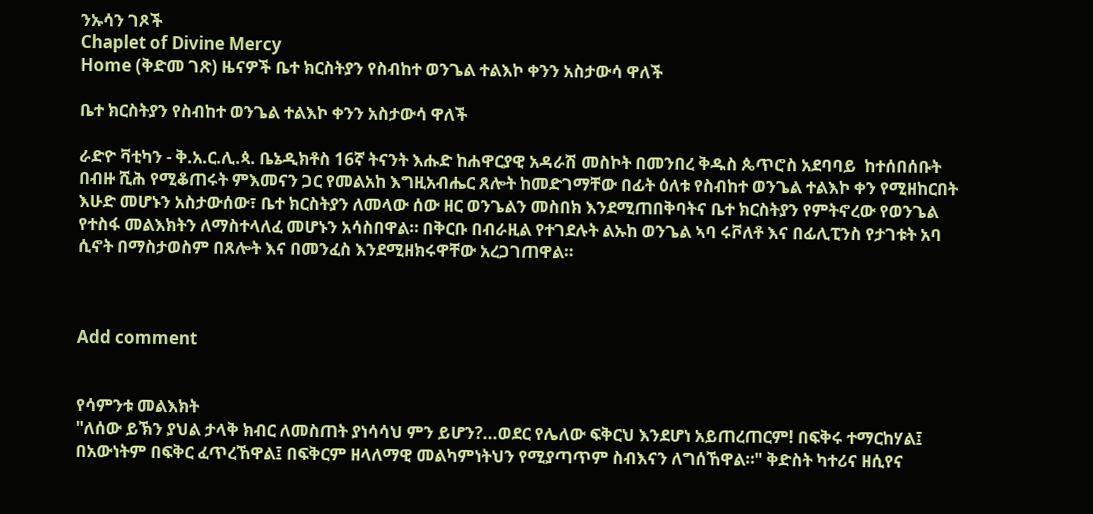ንኡሳን ገጾች
Chaplet of Divine Mercy
Home (ቅድመ ገጽ) ዜናዎች ቤተ ክርስትያን የስብከተ ወንጌል ተልእኮ ቀንን አስታውሳ ዋለች

ቤተ ክርስትያን የስብከተ ወንጌል ተልእኮ ቀንን አስታውሳ ዋለች

ራድዮ ቫቲካን - ቅ.አ.ር.ሊ.ጳ. ቤኔዲክቶስ 16ኛ ትናንት እሑድ ከሐዋርያዊ አዳራሽ መስኮት በመንበረ ቅዱስ ጴጥሮስ አደባባይ  ከተሰበሰቡት በብዙ ሺሕ የሚቆጠሩት ምእመናን ጋር የመልአከ እግዚአብሔር ጸሎት ከመድገማቸው በፊት ዕለቱ የስብከተ ወንጌል ተልእኮ ቀን የሚዘከርበት እሁድ መሆኑን አስታውሰው፣ ቤተ ክርስትያን ለመላው ሰው ዘር ወንጌልን መስበክ እንደሚጠበቅባትና ቤተ ክርስትያን የምትኖረው የወንጌል የተስፋ መልእክትን ለማስተላለፈ መሆኑን አሳስበዋል። በቅርቡ በብራዚል የተገደሉት ልኡከ ወንጌል ኣባ ሩቮለቶ እና በፊሊፒንስ የታገቱት አባ ሲኖት በማስታወስም በጸሎት እና በመንፈስ እንደሚዘክሩዋቸው አረጋገጠዋል።



Add comment


የሳምንቱ መልእክት
"ለሰው ይኽን ያህል ታላቅ ክብር ለመስጠት ያነሳሳህ ምን ይሆን?...ወደር የሌለው ፍቅርህ እንደሆነ አይጠረጠርም! በፍቅሩ ተማርከሃል፤ በአውነትም በፍቅር ፈጥረኸዋል፤ በፍቅርም ዘላለማዊ መልካምነትህን የሚያጣጥም ስብእናን ለግሰኸዋል።" ቅድስት ካተሪና ዘሲየና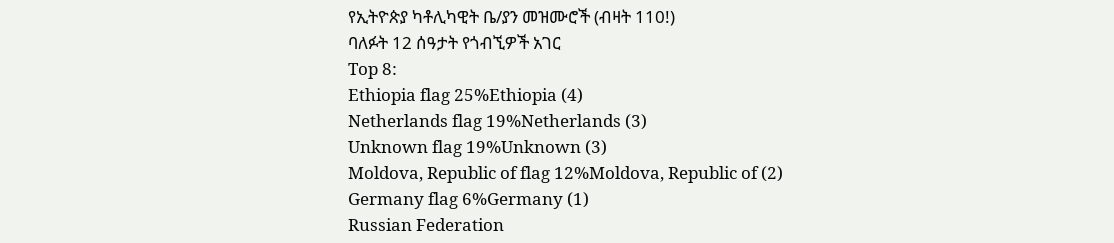የኢትዮጵያ ካቶሊካዊት ቤ/ያን መዝሙሮች (ብዛት 110!)
ባለፉት 12 ሰዓታት የጎብኚዎች አገር
Top 8:
Ethiopia flag 25%Ethiopia (4)
Netherlands flag 19%Netherlands (3)
Unknown flag 19%Unknown (3)
Moldova, Republic of flag 12%Moldova, Republic of (2)
Germany flag 6%Germany (1)
Russian Federation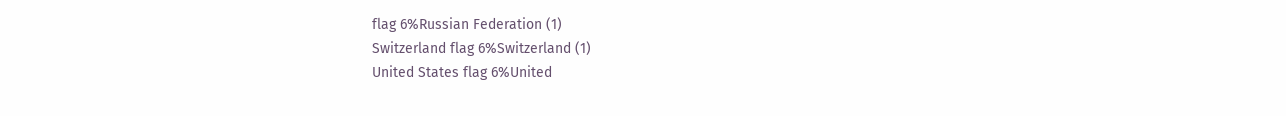flag 6%Russian Federation (1)
Switzerland flag 6%Switzerland (1)
United States flag 6%United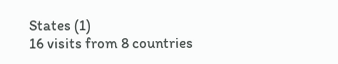States (1)
16 visits from 8 countries